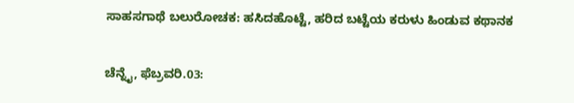ಸಾಹಸಗಾಥೆ ಬಲುರೋಚಕ: ಹಸಿದಹೊಟ್ಟೆ, ಹರಿದ ಬಟ್ಟೆಯ ಕರುಳು ಹಿಂಡುವ ಕಥಾನಕ

ಚೆನ್ನೈ, ಫೆಬ್ರವರಿ.03: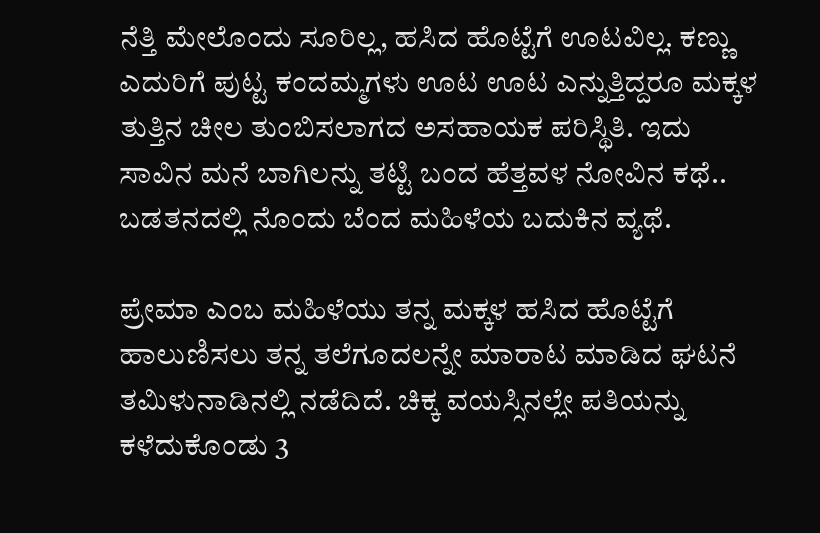ನೆತ್ತಿ ಮೇಲೊಂದು ಸೂರಿಲ್ಲ, ಹಸಿದ ಹೊಟ್ಟೆಗೆ ಊಟವಿಲ್ಲ. ಕಣ್ಣು ಎದುರಿಗೆ ಪುಟ್ಟ ಕಂದಮ್ಮಗಳು ಊಟ ಊಟ ಎನ್ನುತ್ತಿದ್ದರೂ ಮಕ್ಕಳ ತುತ್ತಿನ ಚೀಲ ತುಂಬಿಸಲಾಗದ ಅಸಹಾಯಕ ಪರಿಸ್ಥಿತಿ. ಇದು ಸಾವಿನ ಮನೆ ಬಾಗಿಲನ್ನು ತಟ್ಟಿ ಬಂದ ಹೆತ್ತವಳ ನೋವಿನ ಕಥೆ.. ಬಡತನದಲ್ಲಿ ನೊಂದು ಬೆಂದ ಮಹಿಳೆಯ ಬದುಕಿನ ವ್ಯಥೆ.

ಪ್ರೇಮಾ ಎಂಬ ಮಹಿಳೆಯು ತನ್ನ ಮಕ್ಕಳ ಹಸಿದ ಹೊಟ್ಟೆಗೆ ಹಾಲುಣಿಸಲು ತನ್ನ ತಲೆಗೂದಲನ್ನೇ ಮಾರಾಟ ಮಾಡಿದ ಘಟನೆ ತಮಿಳುನಾಡಿನಲ್ಲಿ ನಡೆದಿದೆ. ಚಿಕ್ಕ ವಯಸ್ಸಿನಲ್ಲೇ ಪತಿಯನ್ನು ಕಳೆದುಕೊಂಡು 3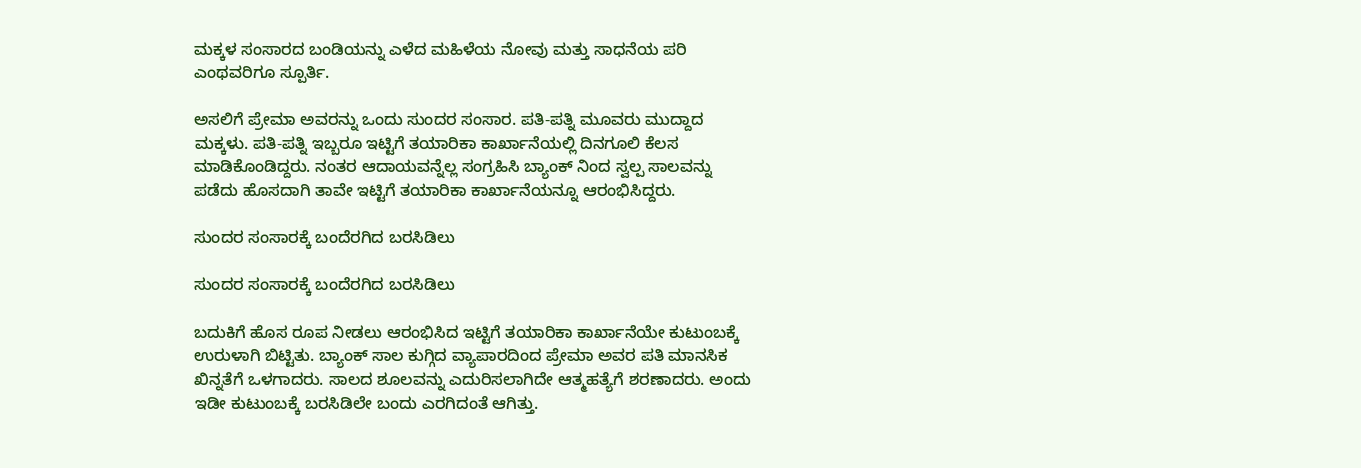ಮಕ್ಕಳ ಸಂಸಾರದ ಬಂಡಿಯನ್ನು ಎಳೆದ ಮಹಿಳೆಯ ನೋವು ಮತ್ತು ಸಾಧನೆಯ ಪರಿ ಎಂಥವರಿಗೂ ಸ್ಪೂರ್ತಿ.

ಅಸಲಿಗೆ ಪ್ರೇಮಾ ಅವರನ್ನು ಒಂದು ಸುಂದರ ಸಂಸಾರ. ಪತಿ-ಪತ್ನಿ ಮೂವರು ಮುದ್ದಾದ ಮಕ್ಕಳು. ಪತಿ-ಪತ್ನಿ ಇಬ್ಬರೂ ಇಟ್ಟಿಗೆ ತಯಾರಿಕಾ ಕಾರ್ಖಾನೆಯಲ್ಲಿ ದಿನಗೂಲಿ ಕೆಲಸ ಮಾಡಿಕೊಂಡಿದ್ದರು. ನಂತರ ಆದಾಯವನ್ನೆಲ್ಲ ಸಂಗ್ರಹಿಸಿ ಬ್ಯಾಂಕ್ ನಿಂದ ಸ್ವಲ್ಪ ಸಾಲವನ್ನು ಪಡೆದು ಹೊಸದಾಗಿ ತಾವೇ ಇಟ್ಟಿಗೆ ತಯಾರಿಕಾ ಕಾರ್ಖಾನೆಯನ್ನೂ ಆರಂಭಿಸಿದ್ದರು.

ಸುಂದರ ಸಂಸಾರಕ್ಕೆ ಬಂದೆರಗಿದ ಬರಸಿಡಿಲು

ಸುಂದರ ಸಂಸಾರಕ್ಕೆ ಬಂದೆರಗಿದ ಬರಸಿಡಿಲು

ಬದುಕಿಗೆ ಹೊಸ ರೂಪ ನೀಡಲು ಆರಂಭಿಸಿದ ಇಟ್ಟಿಗೆ ತಯಾರಿಕಾ ಕಾರ್ಖಾನೆಯೇ ಕುಟುಂಬಕ್ಕೆ ಉರುಳಾಗಿ ಬಿಟ್ಟಿತು. ಬ್ಯಾಂಕ್ ಸಾಲ ಕುಗ್ಗಿದ ವ್ಯಾಪಾರದಿಂದ ಪ್ರೇಮಾ ಅವರ ಪತಿ ಮಾನಸಿಕ ಖಿನ್ನತೆಗೆ ಒಳಗಾದರು. ಸಾಲದ ಶೂಲವನ್ನು ಎದುರಿಸಲಾಗಿದೇ ಆತ್ಮಹತ್ಯೆಗೆ ಶರಣಾದರು. ಅಂದು ಇಡೀ ಕುಟುಂಬಕ್ಕೆ ಬರಸಿಡಿಲೇ ಬಂದು ಎರಗಿದಂತೆ ಆಗಿತ್ತು.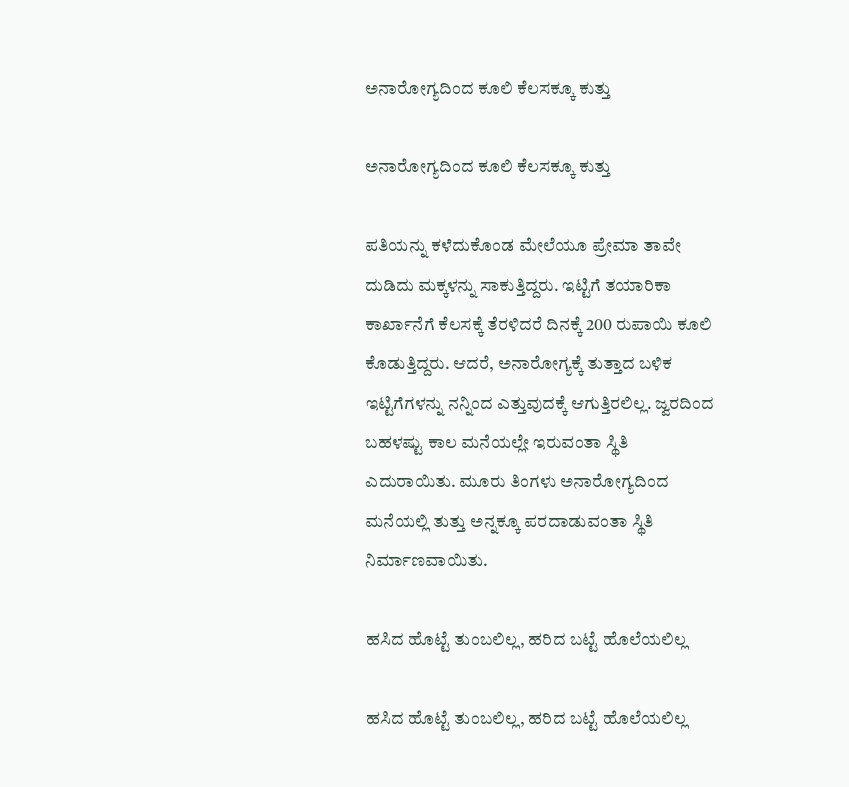ಅನಾರೋಗ್ಯದಿಂದ ಕೂಲಿ ಕೆಲಸಕ್ಕೂ ಕುತ್ತು

ಅನಾರೋಗ್ಯದಿಂದ ಕೂಲಿ ಕೆಲಸಕ್ಕೂ ಕುತ್ತು

ಪತಿಯನ್ನು ಕಳೆದುಕೊಂಡ ಮೇಲೆಯೂ ಪ್ರೇಮಾ ತಾವೇ ದುಡಿದು ಮಕ್ಕಳನ್ನು ಸಾಕುತ್ತಿದ್ದರು. ಇಟ್ಟಿಗೆ ತಯಾರಿಕಾ ಕಾರ್ಖಾನೆಗೆ ಕೆಲಸಕ್ಕೆ ತೆರಳಿದರೆ ದಿನಕ್ಕೆ 200 ರುಪಾಯಿ ಕೂಲಿ ಕೊಡುತ್ತಿದ್ದರು. ಆದರೆ, ಅನಾರೋಗ್ಯಕ್ಕೆ ತುತ್ತಾದ ಬಳಿಕ ಇಟ್ಟಿಗೆಗಳನ್ನು ನನ್ನಿಂದ ಎತ್ತುವುದಕ್ಕೆ ಆಗುತ್ತಿರಲಿಲ್ಲ. ಜ್ವರದಿಂದ ಬಹಳಷ್ಟು ಕಾಲ ಮನೆಯಲ್ಲೇ ಇರುವಂತಾ ಸ್ಥಿತಿ ಎದುರಾಯಿತು. ಮೂರು ತಿಂಗಳು ಅನಾರೋಗ್ಯದಿಂದ ಮನೆಯಲ್ಲಿ ತುತ್ತು ಅನ್ನಕ್ಕೂ ಪರದಾಡುವಂತಾ ಸ್ಥಿತಿ ನಿರ್ಮಾಣವಾಯಿತು.

ಹಸಿದ ಹೊಟ್ಟೆ ತುಂಬಲಿಲ್ಲ, ಹರಿದ ಬಟ್ಟೆ ಹೊಲೆಯಲಿಲ್ಲ

ಹಸಿದ ಹೊಟ್ಟೆ ತುಂಬಲಿಲ್ಲ, ಹರಿದ ಬಟ್ಟೆ ಹೊಲೆಯಲಿಲ್ಲ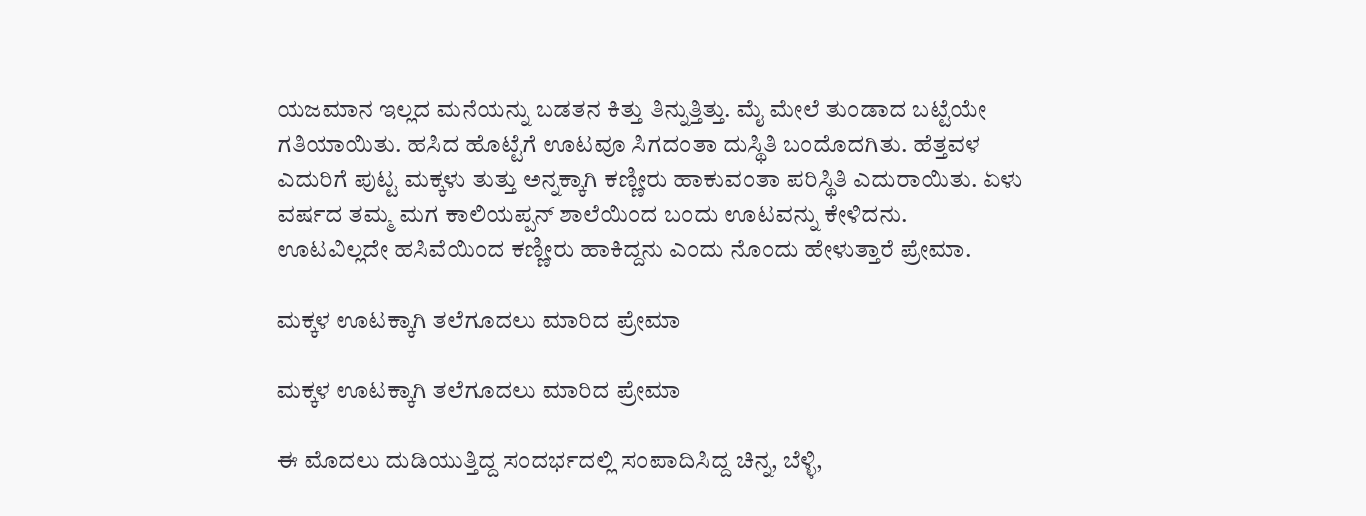ಯಜಮಾನ ಇಲ್ಲದ ಮನೆಯನ್ನು ಬಡತನ ಕಿತ್ತು ತಿನ್ನುತ್ತಿತ್ತು. ಮೈ ಮೇಲೆ ತುಂಡಾದ ಬಟ್ಟೆಯೇ ಗತಿಯಾಯಿತು. ಹಸಿದ ಹೊಟ್ಟೆಗೆ ಊಟವೂ ಸಿಗದಂತಾ ದುಸ್ಥಿತಿ ಬಂದೊದಗಿತು. ಹೆತ್ತವಳ ಎದುರಿಗೆ ಪುಟ್ಟ ಮಕ್ಕಳು ತುತ್ತು ಅನ್ನಕ್ಕಾಗಿ ಕಣ್ಣೀರು ಹಾಕುವಂತಾ ಪರಿಸ್ಥಿತಿ ಎದುರಾಯಿತು. ಏಳು ವರ್ಷದ ತಮ್ಮ ಮಗ ಕಾಲಿಯಪ್ಪನ್ ಶಾಲೆಯಿಂದ ಬಂದು ಊಟವನ್ನು ಕೇಳಿದನು. ಊಟವಿಲ್ಲದೇ ಹಸಿವೆಯಿಂದ ಕಣ್ಣೀರು ಹಾಕಿದ್ದನು ಎಂದು ನೊಂದು ಹೇಳುತ್ತಾರೆ ಪ್ರೇಮಾ.

ಮಕ್ಕಳ ಊಟಕ್ಕಾಗಿ ತಲೆಗೂದಲು ಮಾರಿದ ಪ್ರೇಮಾ

ಮಕ್ಕಳ ಊಟಕ್ಕಾಗಿ ತಲೆಗೂದಲು ಮಾರಿದ ಪ್ರೇಮಾ

ಈ ಮೊದಲು ದುಡಿಯುತ್ತಿದ್ದ ಸಂದರ್ಭದಲ್ಲಿ ಸಂಪಾದಿಸಿದ್ದ ಚಿನ್ನ, ಬೆಳ್ಳಿ,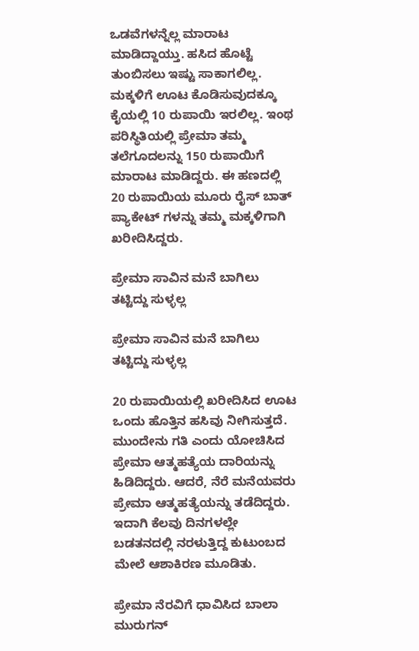ಒಡವೆಗಳನ್ನೆಲ್ಲ ಮಾರಾಟ ಮಾಡಿದ್ದಾಯ್ತು. ಹಸಿದ ಹೊಟ್ಟೆ ತುಂಬಿಸಲು ಇಷ್ಟು ಸಾಕಾಗಲಿಲ್ಲ. ಮಕ್ಕಳಿಗೆ ಊಟ ಕೊಡಿಸುವುದಕ್ಕೂ ಕೈಯಲ್ಲಿ 10 ರುಪಾಯಿ ಇರಲಿಲ್ಲ. ಇಂಥ ಪರಿಸ್ಥಿತಿಯಲ್ಲಿ ಪ್ರೇಮಾ ತಮ್ಮ ತಲೆಗೂದಲನ್ನು 150 ರುಪಾಯಿಗೆ ಮಾರಾಟ ಮಾಡಿದ್ದರು. ಈ ಹಣದಲ್ಲಿ 20 ರುಪಾಯಿಯ ಮೂರು ರೈಸ್ ಬಾತ್ ಪ್ಯಾಕೇಟ್ ಗಳನ್ನು ತಮ್ಮ ಮಕ್ಕಳಿಗಾಗಿ ಖರೀದಿಸಿದ್ದರು.

ಪ್ರೇಮಾ ಸಾವಿನ ಮನೆ ಬಾಗಿಲು ತಟ್ಟಿದ್ದು ಸುಳ್ಳಲ್ಲ

ಪ್ರೇಮಾ ಸಾವಿನ ಮನೆ ಬಾಗಿಲು ತಟ್ಟಿದ್ದು ಸುಳ್ಳಲ್ಲ

20 ರುಪಾಯಿಯಲ್ಲಿ ಖರೀದಿಸಿದ ಊಟ ಒಂದು ಹೊತ್ತಿನ ಹಸಿವು ನೀಗಿಸುತ್ತದೆ. ಮುಂದೇನು ಗತಿ ಎಂದು ಯೋಚಿಸಿದ ಪ್ರೇಮಾ ಆತ್ಮಹತ್ಯೆಯ ದಾರಿಯನ್ನು ಹಿಡಿದಿದ್ದರು. ಆದರೆ, ನೆರೆ ಮನೆಯವರು ಪ್ರೇಮಾ ಆತ್ಮಹತ್ಯೆಯನ್ನು ತಡೆದಿದ್ದರು. ಇದಾಗಿ ಕೆಲವು ದಿನಗಳಲ್ಲೇ ಬಡತನದಲ್ಲಿ ನರಳುತ್ತಿದ್ದ ಕುಟುಂಬದ ಮೇಲೆ ಆಶಾಕಿರಣ ಮೂಡಿತು.

ಪ್ರೇಮಾ ನೆರವಿಗೆ ಧಾವಿಸಿದ ಬಾಲಾ ಮುರುಗನ್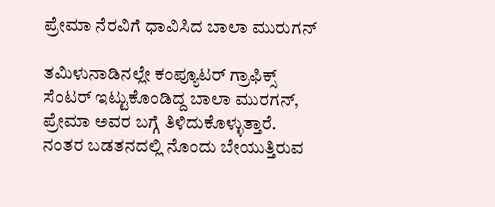ಪ್ರೇಮಾ ನೆರವಿಗೆ ಧಾವಿಸಿದ ಬಾಲಾ ಮುರುಗನ್

ತಮಿಳುನಾಡಿನಲ್ಲೇ ಕಂಪ್ಯೂಟರ್ ಗ್ರಾಫಿಕ್ಸ್ ಸೆಂಟರ್ ಇಟ್ಟುಕೊಂಡಿದ್ದ ಬಾಲಾ ಮುರಗನ್, ಪ್ರೇಮಾ ಅವರ ಬಗ್ಗೆ ತಿಳಿದುಕೊಳ್ಳುತ್ತಾರೆ. ನಂತರ ಬಡತನದಲ್ಲಿ ನೊಂದು ಬೇಯುತ್ತಿರುವ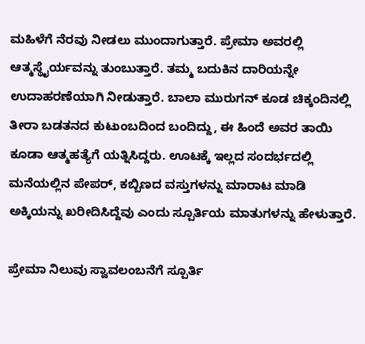ಮಹಿಳೆಗೆ ನೆರವು ನೀಡಲು ಮುಂದಾಗುತ್ತಾರೆ. ಪ್ರೇಮಾ ಅವರಲ್ಲಿ ಆತ್ಮಸ್ಥೈರ್ಯವನ್ನು ತುಂಬುತ್ತಾರೆ. ತಮ್ಮ ಬದುಕಿನ ದಾರಿಯನ್ನೇ ಉದಾಹರಣೆಯಾಗಿ ನೀಡುತ್ತಾರೆ. ಬಾಲಾ ಮುರುಗನ್ ಕೂಡ ಚಿಕ್ಕಂದಿನಲ್ಲಿ ತೀರಾ ಬಡತನದ ಕುಟುಂಬದಿಂದ ಬಂದಿದ್ದು, ಈ ಹಿಂದೆ ಅವರ ತಾಯಿ ಕೂಡಾ ಆತ್ಮಹತ್ಯೆಗೆ ಯತ್ನಿಸಿದ್ದರು. ಊಟಕ್ಕೆ ಇಲ್ಲದ ಸಂದರ್ಭದಲ್ಲಿ ಮನೆಯಲ್ಲಿನ ಪೇಪರ್, ಕಬ್ಬಿಣದ ವಸ್ತುಗಳನ್ನು ಮಾರಾಟ ಮಾಡಿ ಅಕ್ಕಿಯನ್ನು ಖರೀದಿಸಿದ್ದೆವು ಎಂದು ಸ್ಪೂರ್ತಿಯ ಮಾತುಗಳನ್ನು ಹೇಳುತ್ತಾರೆ.

ಪ್ರೇಮಾ ನಿಲುವು ಸ್ವಾವಲಂಬನೆಗೆ ಸ್ಪೂರ್ತಿ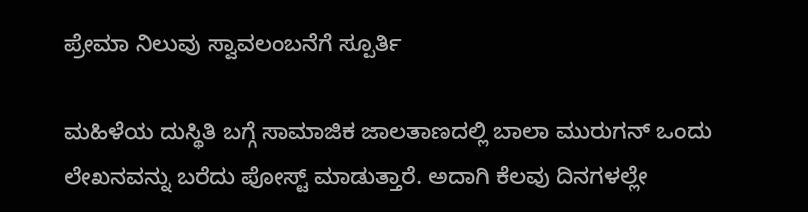ಪ್ರೇಮಾ ನಿಲುವು ಸ್ವಾವಲಂಬನೆಗೆ ಸ್ಪೂರ್ತಿ

ಮಹಿಳೆಯ ದುಸ್ಥಿತಿ ಬಗ್ಗೆ ಸಾಮಾಜಿಕ ಜಾಲತಾಣದಲ್ಲಿ ಬಾಲಾ ಮುರುಗನ್ ಒಂದು ಲೇಖನವನ್ನು ಬರೆದು ಪೋಸ್ಟ್ ಮಾಡುತ್ತಾರೆ. ಅದಾಗಿ ಕೆಲವು ದಿನಗಳಲ್ಲೇ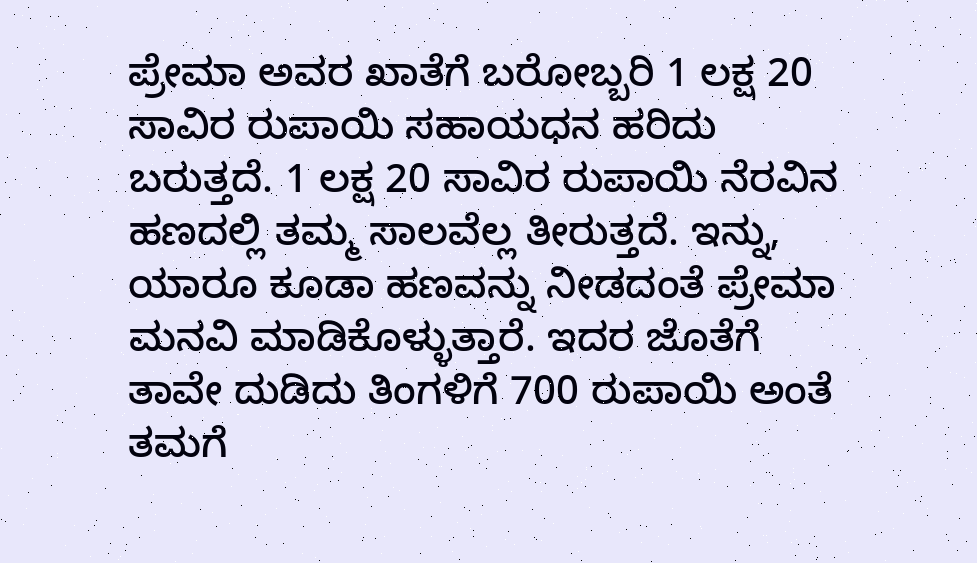ಪ್ರೇಮಾ ಅವರ ಖಾತೆಗೆ ಬರೋಬ್ಬರಿ 1 ಲಕ್ಷ 20 ಸಾವಿರ ರುಪಾಯಿ ಸಹಾಯಧನ ಹರಿದು ಬರುತ್ತದೆ. 1 ಲಕ್ಷ 20 ಸಾವಿರ ರುಪಾಯಿ ನೆರವಿನ ಹಣದಲ್ಲಿ ತಮ್ಮ ಸಾಲವೆಲ್ಲ ತೀರುತ್ತದೆ. ಇನ್ನು, ಯಾರೂ ಕೂಡಾ ಹಣವನ್ನು ನೀಡದಂತೆ ಪ್ರೇಮಾ ಮನವಿ ಮಾಡಿಕೊಳ್ಳುತ್ತಾರೆ. ಇದರ ಜೊತೆಗೆ ತಾವೇ ದುಡಿದು ತಿಂಗಳಿಗೆ 700 ರುಪಾಯಿ ಅಂತೆ ತಮಗೆ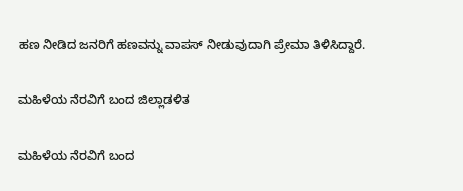ಹಣ ನೀಡಿದ ಜನರಿಗೆ ಹಣವನ್ನು ವಾಪಸ್ ನೀಡುವುದಾಗಿ ಪ್ರೇಮಾ ತಿಳಿಸಿದ್ದಾರೆ.

ಮಹಿಳೆಯ ನೆರವಿಗೆ ಬಂದ ಜಿಲ್ಲಾಡಳಿತ

ಮಹಿಳೆಯ ನೆರವಿಗೆ ಬಂದ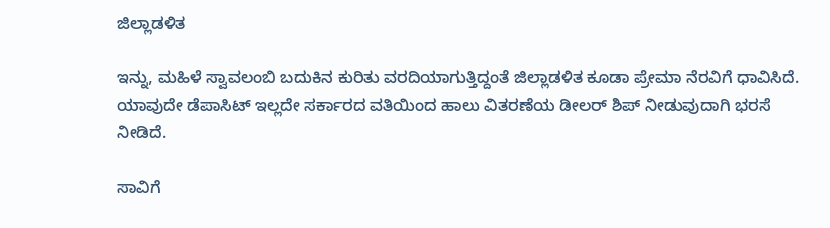ಜಿಲ್ಲಾಡಳಿತ

ಇನ್ನು, ಮಹಿಳೆ ಸ್ವಾವಲಂಬಿ ಬದುಕಿನ ಕುರಿತು ವರದಿಯಾಗುತ್ತಿದ್ದಂತೆ ಜಿಲ್ಲಾಡಳಿತ ಕೂಡಾ ಪ್ರೇಮಾ ನೆರವಿಗೆ ಧಾವಿಸಿದೆ. ಯಾವುದೇ ಡೆಪಾಸಿಟ್ ಇಲ್ಲದೇ ಸರ್ಕಾರದ ವತಿಯಿಂದ ಹಾಲು ವಿತರಣೆಯ ಡೀಲರ್ ಶಿಪ್ ನೀಡುವುದಾಗಿ ಭರಸೆ ನೀಡಿದೆ.

ಸಾವಿಗೆ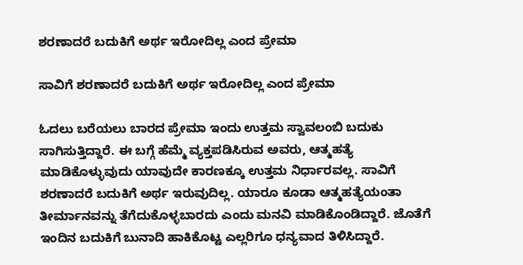ಶರಣಾದರೆ ಬದುಕಿಗೆ ಅರ್ಥ ಇರೋದಿಲ್ಲ ಎಂದ ಪ್ರೇಮಾ

ಸಾವಿಗೆ ಶರಣಾದರೆ ಬದುಕಿಗೆ ಅರ್ಥ ಇರೋದಿಲ್ಲ ಎಂದ ಪ್ರೇಮಾ

ಓದಲು ಬರೆಯಲು ಬಾರದ ಪ್ರೇಮಾ ಇಂದು ಉತ್ತಮ ಸ್ವಾವಲಂಬಿ ಬದುಕು ಸಾಗಿಸುತ್ತಿದ್ದಾರೆ. ಈ ಬಗ್ಗೆ ಹೆಮ್ಮೆ ವ್ಯಕ್ತಪಡಿಸಿರುವ ಅವರು, ಆತ್ಮಹತ್ಯೆ ಮಾಡಿಕೊಳ್ಳುವುದು ಯಾವುದೇ ಕಾರಣಕ್ಕೂ ಉತ್ತಮ ನಿರ್ಧಾರವಲ್ಲ. ಸಾವಿಗೆ ಶರಣಾದರೆ ಬದುಕಿಗೆ ಅರ್ಥ ಇರುವುದಿಲ್ಲ. ಯಾರೂ ಕೂಡಾ ಆತ್ಮಹತ್ಯೆಯಂತಾ ತೀರ್ಮಾನವನ್ನು ತೆಗೆದುಕೊಳ್ಳಬಾರದು ಎಂದು ಮನವಿ ಮಾಡಿಕೊಂಡಿದ್ದಾರೆ. ಜೊತೆಗೆ ಇಂದಿನ ಬದುಕಿಗೆ ಬುನಾದಿ ಹಾಕಿಕೊಟ್ಟ ಎಲ್ಲರಿಗೂ ಧನ್ಯವಾದ ತಿಳಿಸಿದ್ದಾರೆ.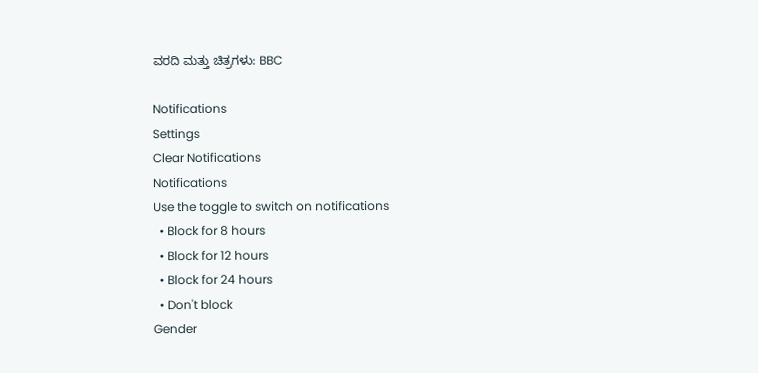ವರದಿ ಮತ್ತು ಚಿತ್ರಗಳು: BBC

Notifications
Settings
Clear Notifications
Notifications
Use the toggle to switch on notifications
  • Block for 8 hours
  • Block for 12 hours
  • Block for 24 hours
  • Don't block
Gender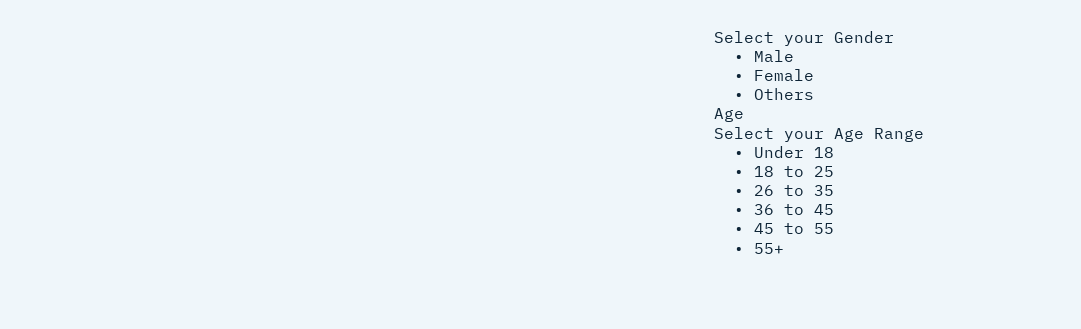Select your Gender
  • Male
  • Female
  • Others
Age
Select your Age Range
  • Under 18
  • 18 to 25
  • 26 to 35
  • 36 to 45
  • 45 to 55
  • 55+